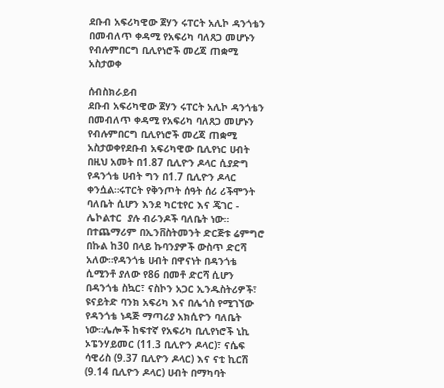ደቡብ አፍሪካዊው ጀሃን ሩፐርት አሊኮ ዳንጎቴን በመብለጥ ቀዳሚ የአፍሪካ ባለጸጋ መሆኑን የብሉምበርግ ቢሊየነሮች መረጃ ጠቋሚ አስታወቀ

ሰብስክራይብ
ደቡብ አፍሪካዊው ጀሃን ሩፐርት አሊኮ ዳንጎቴን በመብለጥ ቀዳሚ የአፍሪካ ባለጸጋ መሆኑን የብሉምበርግ ቢሊየነሮች መረጃ ጠቋሚ አስታወቀየደቡብ አፍሪካዊው ቢሊየነር ሀብት በዚህ አመት በ1.87 ቢሊዮን ዶላር ሲያድግ የዳንጎቴ ሀብት ግን በ1.7 ቢሊዮን ዶላር ቀንሷል።ሩፐርት የቅንጦት ሰዓት ሰሪ ሪችሞንት ባለቤት ሲሆን እንደ ካርቲየር እና ጄገር - ሌኮልተር  ያሉ ብራንዶች ባለቤት ነው። በተጨማሪም በኢንቨስትመንት ድርጅቱ ሬምግሮ በኩል ከ30 በላይ ኩባንያዎች ውስጥ ድርሻ አለው።የዳንጎቴ ሀብት በዋናነት በዳንጎቴ ሲሚንቶ ያለው የ86 በመቶ ድርሻ ሲሆን በዳንጎቴ ስኳር፣ ናስኮን አጋር ኢንዱስትሪዎች፣ ዩናይትድ ባንክ አፍሪካ እና በሌጎስ የሚገኘው የዳንጎቴ ነዳጅ ማጣሪያ አክሲዮን ባለቤት ነው።ሌሎች ከፍተኛ የአፍሪካ ቢሊየነሮች ኒኪ ኦፔንሃይመር (11.3 ቢሊዮን ዶላር)፣ ናሴፍ ሳዊሪስ (9.37 ቢሊዮን ዶላር) እና ናቲ ኪርሽ (9.14 ቢሊዮን ዶላር) ሀብት በማካባት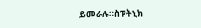ይመራሉ።ስፑትኒክ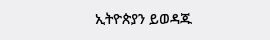ኢትዮጵያን ይወዳጁ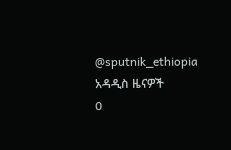@sputnik_ethiopia
አዳዲስ ዜናዎች
0